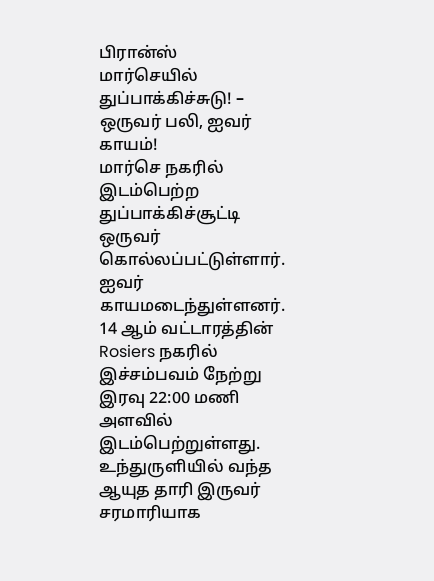பிரான்ஸ்
மார்செயில் துப்பாக்கிச்சுடு! – ஒருவர் பலி, ஐவர் காயம்!
மார்செ நகரில் இடம்பெற்ற துப்பாக்கிச்சூட்டி ஒருவர் கொல்லப்பட்டுள்ளார். ஐவர் காயமடைந்துள்ளனர். 14 ஆம் வட்டாரத்தின் Rosiers நகரில் இச்சம்பவம் நேற்று இரவு 22:00 மணி அளவில் இடம்பெற்றுள்ளது. உந்துருளியில் வந்த ஆயுத தாரி இருவர் சரமாரியாக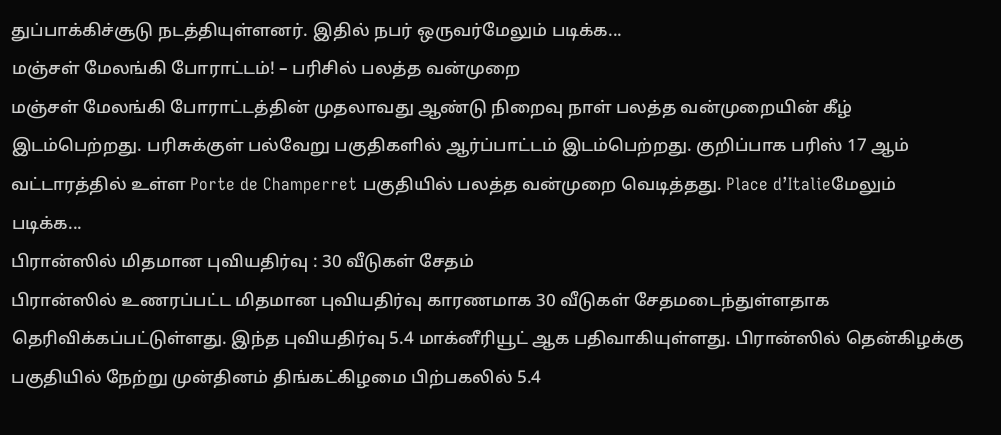துப்பாக்கிச்சூடு நடத்தியுள்ளனர். இதில் நபர் ஒருவர்மேலும் படிக்க...
மஞ்சள் மேலங்கி போராட்டம்! – பரிசில் பலத்த வன்முறை
மஞ்சள் மேலங்கி போராட்டத்தின் முதலாவது ஆண்டு நிறைவு நாள் பலத்த வன்முறையின் கீழ் இடம்பெற்றது. பரிசுக்குள் பல்வேறு பகுதிகளில் ஆர்ப்பாட்டம் இடம்பெற்றது. குறிப்பாக பரிஸ் 17 ஆம் வட்டாரத்தில் உள்ள Porte de Champerret பகுதியில் பலத்த வன்முறை வெடித்தது. Place d’Italieமேலும் படிக்க...
பிரான்ஸில் மிதமான புவியதிர்வு : 30 வீடுகள் சேதம்
பிரான்ஸில் உணரப்பட்ட மிதமான புவியதிர்வு காரணமாக 30 வீடுகள் சேதமடைந்துள்ளதாக தெரிவிக்கப்பட்டுள்ளது. இந்த புவியதிர்வு 5.4 மாக்னீரியூட் ஆக பதிவாகியுள்ளது. பிரான்ஸில் தென்கிழக்கு பகுதியில் நேற்று முன்தினம் திங்கட்கிழமை பிற்பகலில் 5.4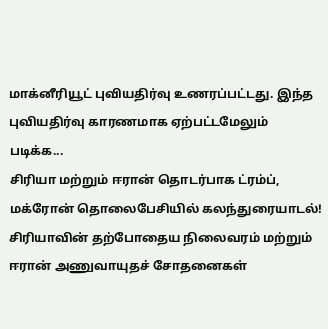மாக்னீரியூட் புவியதிர்வு உணரப்பட்டது. இந்த புவியதிர்வு காரணமாக ஏற்பட்டமேலும் படிக்க...
சிரியா மற்றும் ஈரான் தொடர்பாக ட்ரம்ப், மக்ரோன் தொலைபேசியில் கலந்துரையாடல்!
சிரியாவின் தற்போதைய நிலைவரம் மற்றும் ஈரான் அணுவாயுதச் சோதனைகள்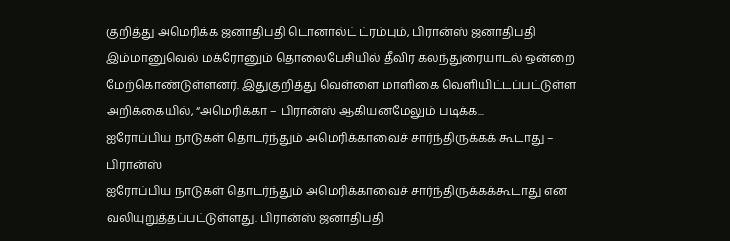குறித்து அமெரிக்க ஜனாதிபதி டொனால்ட் ட்ரம்பும், பிரான்ஸ் ஜனாதிபதி இம்மானுவெல் மக்ரோனும் தொலைபேசியில் தீவிர கலந்துரையாடல் ஒன்றை மேற்கொண்டுள்ளனர். இதுகுறித்து வெள்ளை மாளிகை வௌியிட்டப்பட்டுள்ள அறிக்கையில், “அமெரிக்கா – பிரான்ஸ் ஆகியனமேலும் படிக்க...
ஐரோப்பிய நாடுகள் தொடர்ந்தும் அமெரிக்காவைச் சார்ந்திருக்கக் கூடாது – பிரான்ஸ்
ஐரோப்பிய நாடுகள் தொடர்ந்தும் அமெரிக்காவைச் சார்ந்திருக்கக்கூடாது என வலியுறுத்தப்பட்டுள்ளது. பிரான்ஸ் ஜனாதிபதி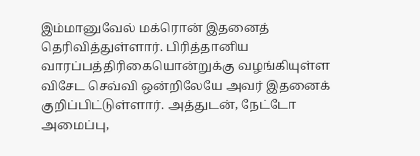இம்மானுவேல் மக்ரொன் இதனைத் தெரிவித்துள்ளார். பிரித்தானிய வாரப்பத்திரிகையொன்றுக்கு வழங்கியுள்ள விசேட செவ்வி ஒன்றிலேயே அவர் இதனைக் குறிப்பிட்டுள்ளார். அத்துடன், நேட்டோ அமைப்பு,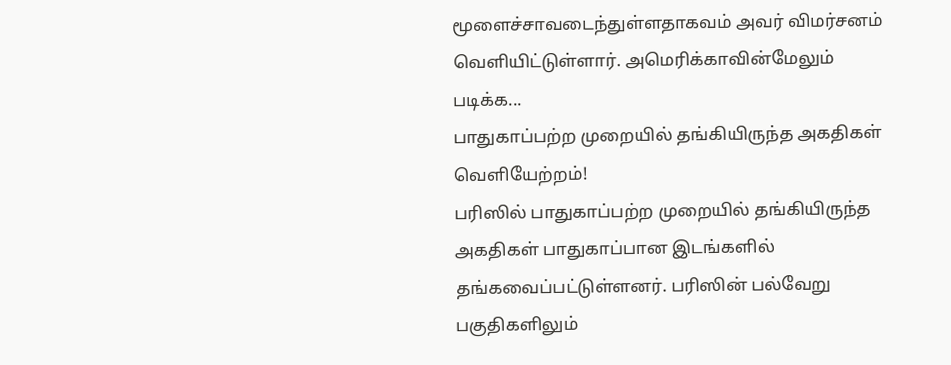மூளைச்சாவடைந்துள்ளதாகவம் அவர் விமர்சனம் வெளியிட்டுள்ளார். அமெரிக்காவின்மேலும் படிக்க...
பாதுகாப்பற்ற முறையில் தங்கியிருந்த அகதிகள் வெளியேற்றம்!
பரிஸில் பாதுகாப்பற்ற முறையில் தங்கியிருந்த அகதிகள் பாதுகாப்பான இடங்களில் தங்கவைப்பட்டுள்ளனர். பரிஸின் பல்வேறு பகுதிகளிலும்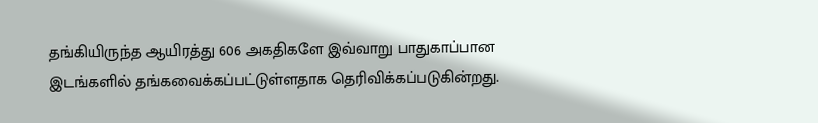தங்கியிருந்த ஆயிரத்து 606 அகதிகளே இவ்வாறு பாதுகாப்பான இடங்களில் தங்கவைக்கப்பட்டுள்ளதாக தெரிவிக்கப்படுகின்றது.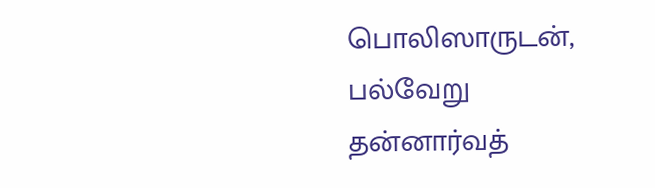பொலிஸாருடன், பல்வேறு தன்னார்வத்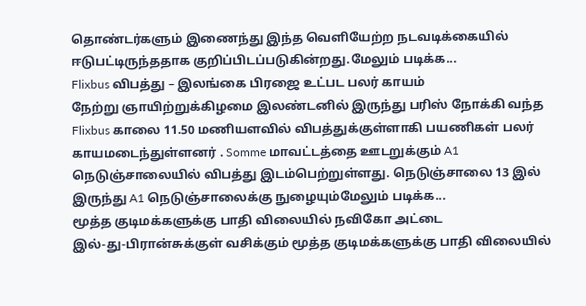தொண்டர்களும் இணைந்து இந்த வெளியேற்ற நடவடிக்கையில் ஈடுபட்டிருந்ததாக குறிப்பிடப்படுகின்றது.மேலும் படிக்க...
Flixbus விபத்து – இலங்கை பிரஜை உட்பட பலர் காயம்
நேற்று ஞாயிற்றுக்கிழமை இலண்டனில் இருந்து பரிஸ் நோக்கி வந்த Flixbus காலை 11.50 மணியளவில் விபத்துக்குள்ளாகி பயணிகள் பலர் காயமடைந்துள்ளனர் . Somme மாவட்டத்தை ஊடறுக்கும் A1 நெடுஞ்சாலையில் விபத்து இடம்பெற்றுள்ளது. நெடுஞ்சாலை 13 இல் இருந்து A1 நெடுஞ்சாலைக்கு நுழையும்மேலும் படிக்க...
மூத்த குடிமக்களுக்கு பாதி விலையில் நவிகோ அட்டை
இல்-து-பிரான்சுக்குள் வசிக்கும் மூத்த குடிமக்களுக்கு பாதி விலையில்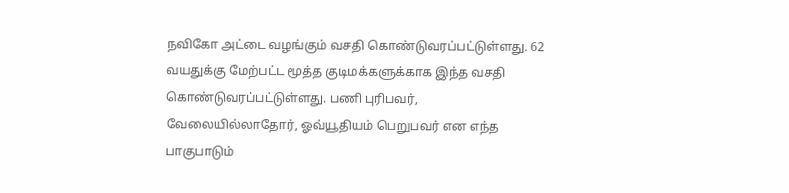நவிகோ அட்டை வழங்கும் வசதி கொண்டுவரப்பட்டுள்ளது. 62 வயதுக்கு மேற்பட்ட மூத்த குடிமக்களுக்காக இந்த வசதி கொண்டுவரப்பட்டுள்ளது. பணி புரிபவர், வேலையில்லாதோர், ஓவ்யூதியம் பெறுபவர் என எந்த பாகுபாடும்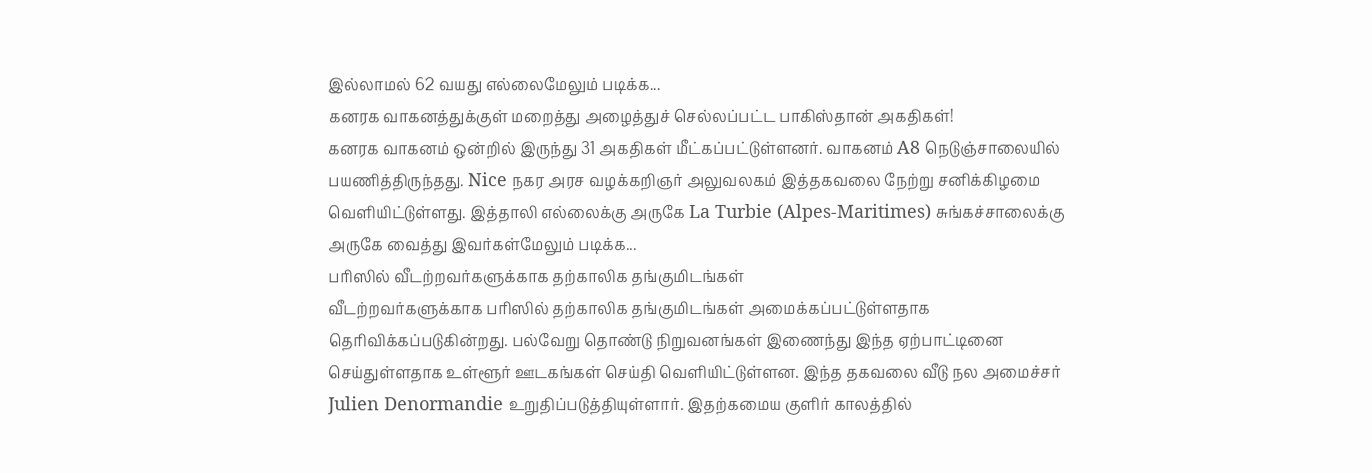இல்லாமல் 62 வயது எல்லைமேலும் படிக்க...
கனரக வாகனத்துக்குள் மறைத்து அழைத்துச் செல்லப்பட்ட பாகிஸ்தான் அகதிகள்!
கனரக வாகனம் ஒன்றில் இருந்து 31 அகதிகள் மீட்கப்பட்டுள்ளனர். வாகனம் A8 நெடுஞ்சாலையில் பயணித்திருந்தது. Nice நகர அரச வழக்கறிஞர் அலுவலகம் இத்தகவலை நேற்று சனிக்கிழமை வெளியிட்டுள்ளது. இத்தாலி எல்லைக்கு அருகே La Turbie (Alpes-Maritimes) சுங்கச்சாலைக்கு அருகே வைத்து இவர்கள்மேலும் படிக்க...
பரிஸில் வீடற்றவர்களுக்காக தற்காலிக தங்குமிடங்கள்
வீடற்றவர்களுக்காக பரிஸில் தற்காலிக தங்குமிடங்கள் அமைக்கப்பட்டுள்ளதாக தெரிவிக்கப்படுகின்றது. பல்வேறு தொண்டு நிறுவனங்கள் இணைந்து இந்த ஏற்பாட்டினை செய்துள்ளதாக உள்ளூர் ஊடகங்கள் செய்தி வெளியிட்டுள்ளன. இந்த தகவலை வீடு நல அமைச்சர் Julien Denormandie உறுதிப்படுத்தியுள்ளார். இதற்கமைய குளிர் காலத்தில்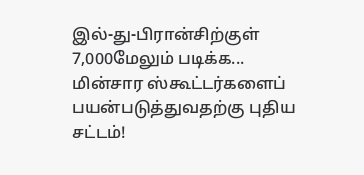இல்-து-பிரான்சிற்குள் 7,000மேலும் படிக்க...
மின்சார ஸ்கூட்டர்களைப் பயன்படுத்துவதற்கு புதிய சட்டம்!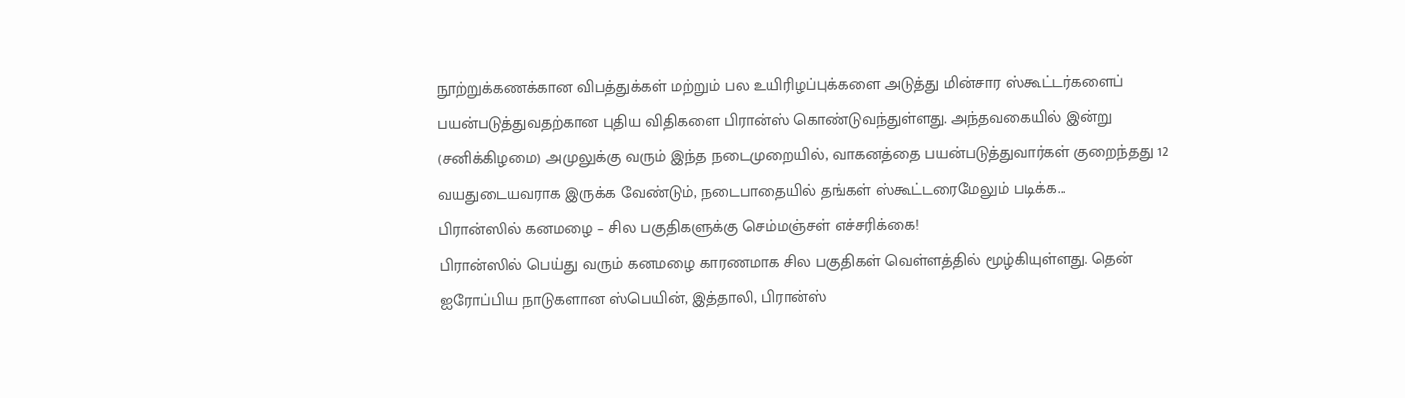நூற்றுக்கணக்கான விபத்துக்கள் மற்றும் பல உயிரிழப்புக்களை அடுத்து மின்சார ஸ்கூட்டர்களைப் பயன்படுத்துவதற்கான புதிய விதிகளை பிரான்ஸ் கொண்டுவந்துள்ளது. அந்தவகையில் இன்று (சனிக்கிழமை) அமுலுக்கு வரும் இந்த நடைமுறையில், வாகனத்தை பயன்படுத்துவார்கள் குறைந்தது 12 வயதுடையவராக இருக்க வேண்டும், நடைபாதையில் தங்கள் ஸ்கூட்டரைமேலும் படிக்க...
பிரான்ஸில் கனமழை – சில பகுதிகளுக்கு செம்மஞ்சள் எச்சரிக்கை!
பிரான்ஸில் பெய்து வரும் கனமழை காரணமாக சில பகுதிகள் வெள்ளத்தில் மூழ்கியுள்ளது. தென் ஐரோப்பிய நாடுகளான ஸ்பெயின், இத்தாலி, பிரான்ஸ்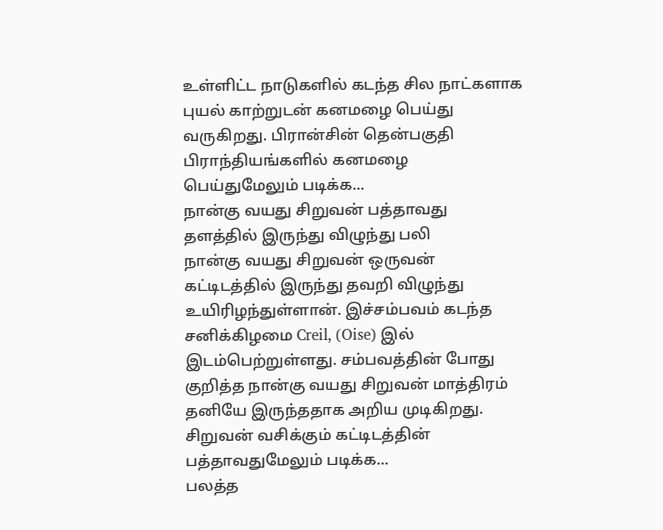உள்ளிட்ட நாடுகளில் கடந்த சில நாட்களாக புயல் காற்றுடன் கனமழை பெய்து வருகிறது. பிரான்சின் தென்பகுதி பிராந்தியங்களில் கனமழை பெய்துமேலும் படிக்க...
நான்கு வயது சிறுவன் பத்தாவது தளத்தில் இருந்து விழுந்து பலி
நான்கு வயது சிறுவன் ஒருவன் கட்டிடத்தில் இருந்து தவறி விழுந்து உயிரிழந்துள்ளான். இச்சம்பவம் கடந்த சனிக்கிழமை Creil, (Oise) இல் இடம்பெற்றுள்ளது. சம்பவத்தின் போது குறித்த நான்கு வயது சிறுவன் மாத்திரம் தனியே இருந்ததாக அறிய முடிகிறது. சிறுவன் வசிக்கும் கட்டிடத்தின் பத்தாவதுமேலும் படிக்க...
பலத்த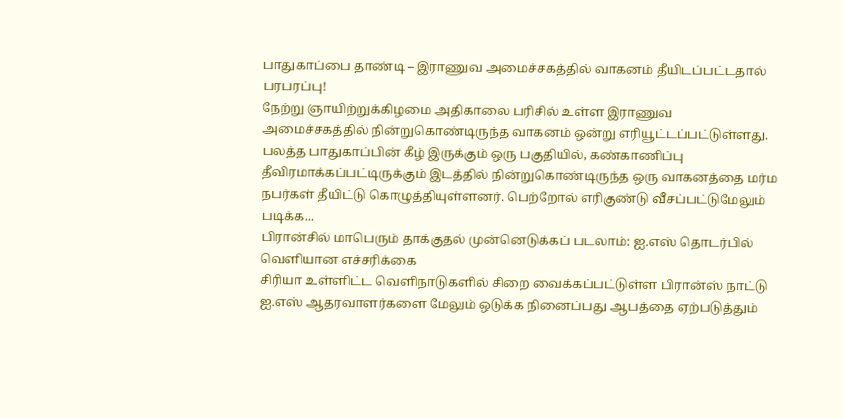பாதுகாப்பை தாண்டி – இராணுவ அமைச்சகத்தில் வாகனம் தீயிடப்பட்டதால் பரபரப்பு!
நேற்று ஞாயிற்றுக்கிழமை அதிகாலை பரிசில் உள்ள இராணுவ அமைச்சகத்தில் நின்றுகொண்டிருந்த வாகனம் ஒன்று எரியூட்டப்பட்டுள்ளது. பலத்த பாதுகாப்பின் கீழ் இருக்கும் ஒரு பகுதியில், கண்காணிப்பு தீவிரமாக்கப்பட்டிருக்கும் இடத்தில் நின்றுகொண்டிருந்த ஒரு வாகனத்தை மர்ம நபர்கள் தீயிட்டு கொழுத்தியுள்ளனர். பெற்றோல் எரிகுண்டு வீசப்பட்டுமேலும் படிக்க...
பிரான்சில் மாபெரும் தாக்குதல் முன்னெடுக்கப் படலாம்: ஐ.எஸ் தொடர்பில் வெளியான எச்சரிக்கை
சிரியா உள்ளிட்ட வெளிநாடுகளில் சிறை வைக்கப்பட்டுள்ள பிரான்ஸ் நாட்டு ஐ.எஸ் ஆதரவாளர்களை மேலும் ஒடுக்க நினைப்பது ஆபத்தை ஏற்படுத்தும்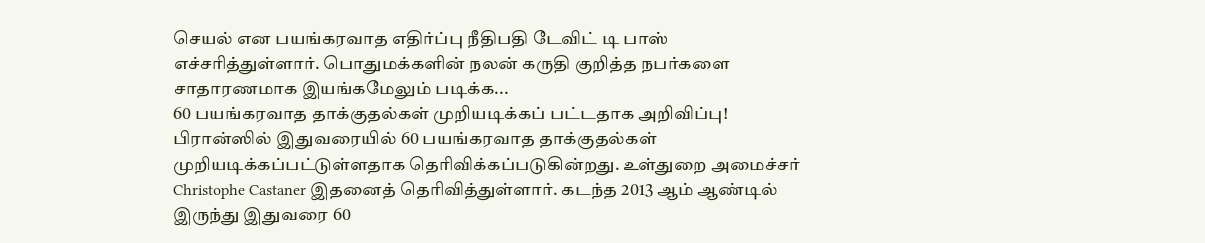செயல் என பயங்கரவாத எதிர்ப்பு நீதிபதி டேவிட் டி பாஸ் எச்சரித்துள்ளார். பொதுமக்களின் நலன் கருதி குறித்த நபர்களை சாதாரணமாக இயங்கமேலும் படிக்க...
60 பயங்கரவாத தாக்குதல்கள் முறியடிக்கப் பட்டதாக அறிவிப்பு!
பிரான்ஸில் இதுவரையில் 60 பயங்கரவாத தாக்குதல்கள் முறியடிக்கப்பட்டுள்ளதாக தெரிவிக்கப்படுகின்றது. உள்துறை அமைச்சர் Christophe Castaner இதனைத் தெரிவித்துள்ளார். கடந்த 2013 ஆம் ஆண்டில் இருந்து இதுவரை 60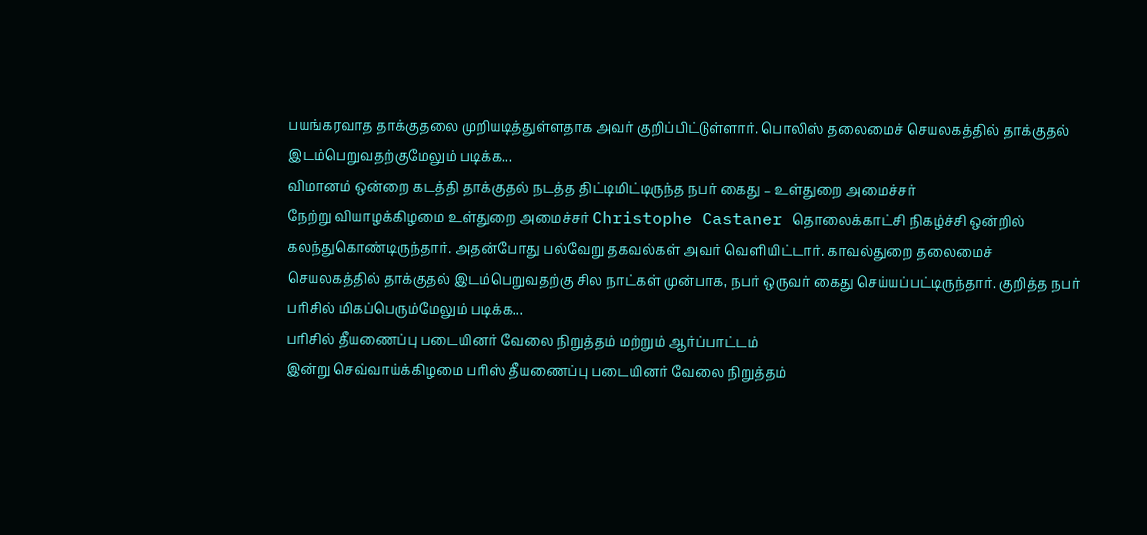பயங்கரவாத தாக்குதலை முறியடித்துள்ளதாக அவர் குறிப்பிட்டுள்ளார். பொலிஸ் தலைமைச் செயலகத்தில் தாக்குதல் இடம்பெறுவதற்குமேலும் படிக்க...
விமானம் ஒன்றை கடத்தி தாக்குதல் நடத்த திட்டிமிட்டிருந்த நபர் கைது – உள்துறை அமைச்சர்
நேற்று வியாழக்கிழமை உள்துறை அமைச்சர் Christophe Castaner தொலைக்காட்சி நிகழ்ச்சி ஒன்றில் கலந்துகொண்டிருந்தார். அதன்போது பல்வேறு தகவல்கள் அவர் வெளியிட்டார். காவல்துறை தலைமைச் செயலகத்தில் தாக்குதல் இடம்பெறுவதற்கு சில நாட்கள் முன்பாக, நபர் ஒருவர் கைது செய்யப்பட்டிருந்தார். குறித்த நபர் பரிசில் மிகப்பெரும்மேலும் படிக்க...
பரிசில் தீயணைப்பு படையினர் வேலை நிறுத்தம் மற்றும் ஆர்ப்பாட்டம்
இன்று செவ்வாய்க்கிழமை பரிஸ் தீயணைப்பு படையினர் வேலை நிறுத்தம்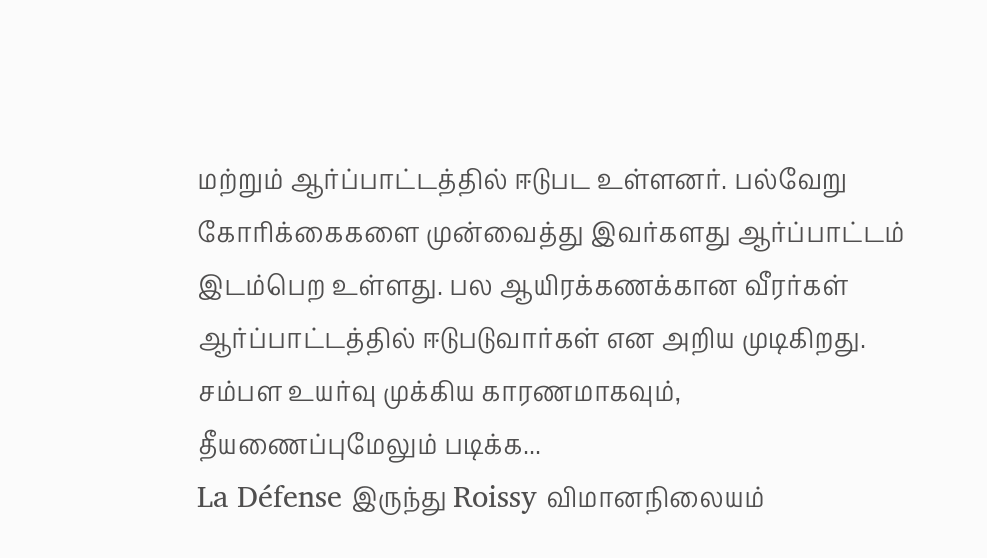மற்றும் ஆர்ப்பாட்டத்தில் ஈடுபட உள்ளனர். பல்வேறு கோரிக்கைகளை முன்வைத்து இவர்களது ஆர்ப்பாட்டம் இடம்பெற உள்ளது. பல ஆயிரக்கணக்கான வீரர்கள் ஆர்ப்பாட்டத்தில் ஈடுபடுவார்கள் என அறிய முடிகிறது. சம்பள உயர்வு முக்கிய காரணமாகவும், தீயணைப்புமேலும் படிக்க...
La Défense இருந்து Roissy விமானநிலையம்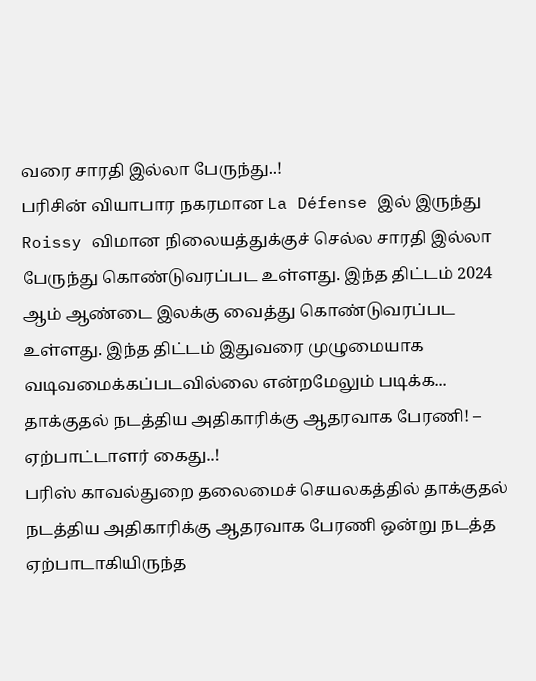வரை சாரதி இல்லா பேருந்து..!
பரிசின் வியாபார நகரமான La Défense இல் இருந்து Roissy விமான நிலையத்துக்குச் செல்ல சாரதி இல்லா பேருந்து கொண்டுவரப்பட உள்ளது. இந்த திட்டம் 2024 ஆம் ஆண்டை இலக்கு வைத்து கொண்டுவரப்பட உள்ளது. இந்த திட்டம் இதுவரை முழுமையாக வடிவமைக்கப்படவில்லை என்றமேலும் படிக்க...
தாக்குதல் நடத்திய அதிகாரிக்கு ஆதரவாக பேரணி! – ஏற்பாட்டாளர் கைது..!
பரிஸ் காவல்துறை தலைமைச் செயலகத்தில் தாக்குதல் நடத்திய அதிகாரிக்கு ஆதரவாக பேரணி ஒன்று நடத்த ஏற்பாடாகியிருந்த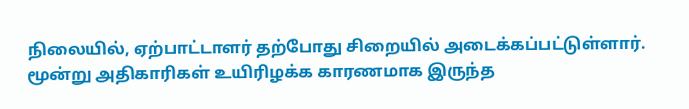நிலையில், ஏற்பாட்டாளர் தற்போது சிறையில் அடைக்கப்பட்டுள்ளார். மூன்று அதிகாரிகள் உயிரிழக்க காரணமாக இருந்த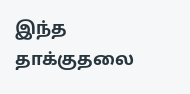இந்த தாக்குதலை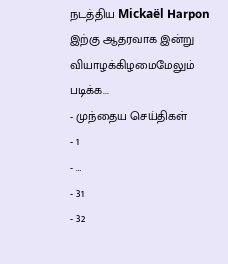நடத்திய Mickaël Harpon இற்கு ஆதரவாக இன்று வியாழக்கிழமைமேலும் படிக்க...
- முந்தைய செய்திகள்
- 1
- …
- 31
- 32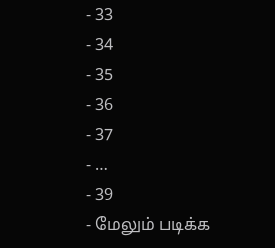- 33
- 34
- 35
- 36
- 37
- …
- 39
- மேலும் படிக்க